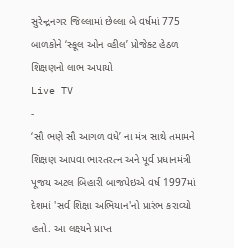સુરેન્દ્રનગર જિલ્લામાં છેલ્લા બે વર્ષમાં 775 બાળકોને ‘સ્કૂલ ઓન વ્હીલ’ પ્રોજેક્ટ હેઠળ શિક્ષણનો લાભ અપાયો
Live TV
-
‘સૌ ભણે સૌ આગળ વધે’ ના મંત્ર સાથે તમામને શિક્ષણ આપવા ભારતરત્ન અને પૂર્વ પ્રધાનમંત્રી પૂજય અટલ બિહારી બાજપેઇએ વર્ષ 1997માં દેશમાં 'સર્વ શિક્ષા અભિયાન'નો પ્રારંભ કરાવ્યો હતો. આ લક્ષ્યને પ્રાપ્ત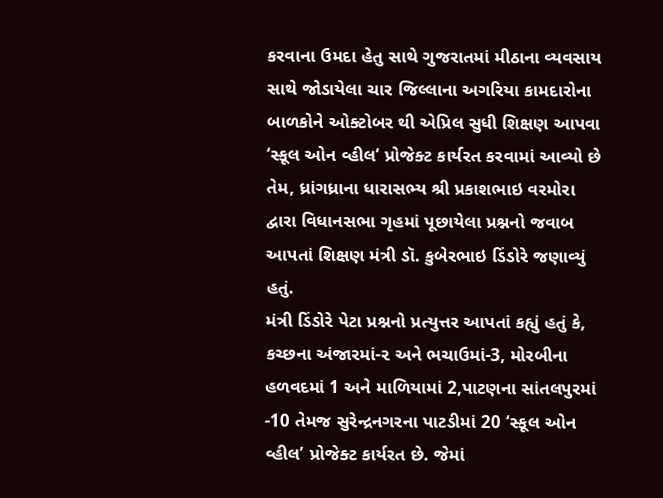કરવાના ઉમદા હેતુ સાથે ગુજરાતમાં મીઠાના વ્યવસાય સાથે જોડાયેલા ચાર જિલ્લાના અગરિયા કામદારોના બાળકોને ઓક્ટોબર થી એપ્રિલ સુધી શિક્ષણ આપવા ‘સ્કૂલ ઓન વ્હીલ’ પ્રોજેક્ટ કાર્યરત કરવામાં આવ્યો છે તેમ, ધ્રાંગધ્રાના ધારાસભ્ય શ્રી પ્રકાશભાઇ વરમોરા દ્વારા વિધાનસભા ગૃહમાં પૂછાયેલા પ્રશ્નનો જવાબ આપતાં શિક્ષણ મંત્રી ડૉ. કુબેરભાઇ ડિંડોરે જણાવ્યું હતું.
મંત્રી ડિંડોરે પેટા પ્રશ્નનો પ્રત્યુત્તર આપતાં કહ્યું હતું કે, કચ્છના અંજારમાં-૨ અને ભચાઉમાં-3, મોરબીના હળવદમાં 1 અને માળિયામાં 2,પાટણના સાંતલપુરમાં -10 તેમજ સુરેન્દ્રનગરના પાટડીમાં 20 ‘સ્કૂલ ઓન વ્હીલ’ પ્રોજેક્ટ કાર્યરત છે. જેમાં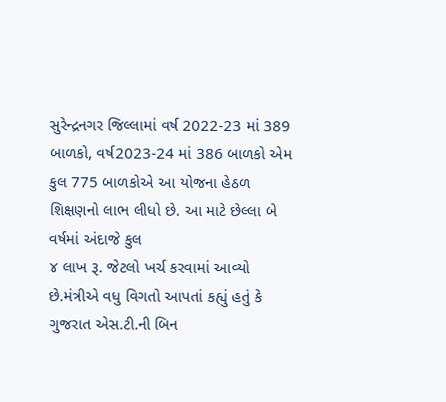સુરેન્દ્રનગર જિલ્લામાં વર્ષ 2022-23 માં 389 બાળકો, વર્ષ2023-24 માં 386 બાળકો એમ કુલ 775 બાળકોએ આ યોજના હેઠળ શિક્ષણનો લાભ લીધો છે. આ માટે છેલ્લા બે વર્ષમાં અંદાજે કુલ
૪ લાખ રૂ. જેટલો ખર્ચ કરવામાં આવ્યો છે.મંત્રીએ વધુ વિગતો આપતાં કહ્યું હતું કે ગુજરાત એસ.ટી.ની બિન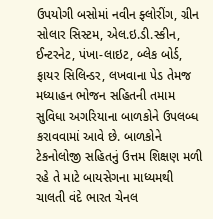ઉપયોગી બસોમાં નવીન ફ્લોરીંગ, ગ્રીન સોલાર સિસ્ટમ, એલ.ઇ.ડી.સ્કીન, ઈન્ટરનેટ, પંખા-લાઇટ, બ્લેક બોર્ડ, ફાયર સિલિન્ડર, લખવાના પેડ તેમજ મધ્યાહન ભોજન સહિતની તમામ સુવિધા અગરિયાના બાળકોને ઉપલબ્ધ કરાવવામાં આવે છે. બાળકોને ટેકનોલોજી સહિતનું ઉત્તમ શિક્ષણ મળી રહે તે માટે બાયસેગના માધ્યમથી ચાલતી વંદે ભારત ચેનલ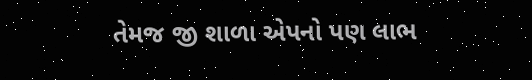તેમજ જી શાળા એપનો પણ લાભ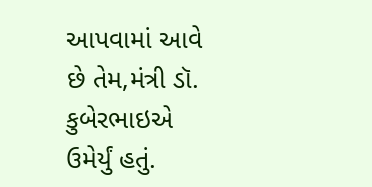આપવામાં આવે છે તેમ,મંત્રી ડૉ. કુબેરભાઇએ ઉમેર્યું હતું.